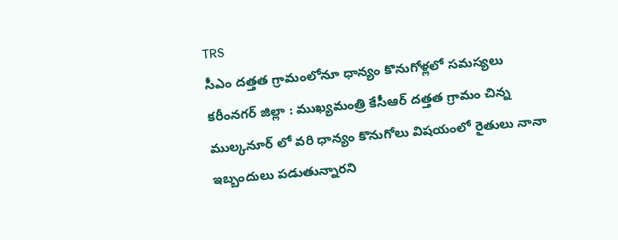TRS
సీఎం దత్తత గ్రామంలోనూ ధాన్యం కొనుగోళ్లలో సమస్యలు
కరీంనగర్ జిల్లా : ముఖ్యమంత్రి కేసీఆర్ దత్తత గ్రామం చిన్న ముల్కనూర్ లో వరి ధాన్యం కొనుగోలు విషయంలో రైతులు నానా ఇబ్బందులు పడుతున్నారని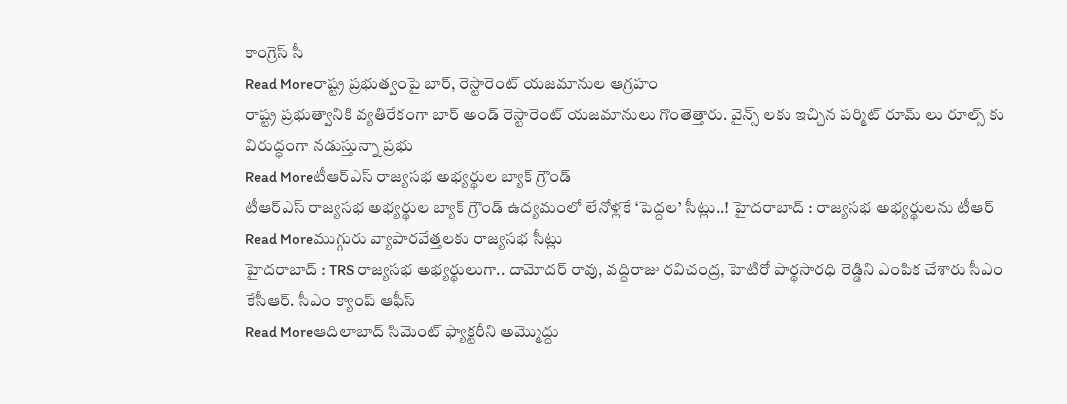కాంగ్రెస్ సీ
Read Moreరాష్ట్ర ప్రభుత్వంపై బార్, రెస్టారెంట్ యజమానుల ఆగ్రహం
రాష్ట్ర ప్రభుత్వానికి వ్యతిరేకంగా బార్ అండ్ రెస్టారెంట్ యజమానులు గొంతెత్తారు. వైన్స్ లకు ఇచ్చిన పర్మిట్ రూమ్ లు రూల్స్ కు విరుద్ధంగా నడుస్తున్నా ప్రభు
Read Moreటీఆర్ఎస్ రాజ్యసభ అభ్యర్థుల బ్యాక్ గ్రౌండ్
టీఆర్ఎస్ రాజ్యసభ అభ్యర్థుల బ్యాక్ గ్రౌండ్ ఉద్యమంలో లేనోళ్లకే ‘పెద్దల’ సీట్లు..! హైదరాబాద్ : రాజ్యసభ అభ్యర్థులను టీఆర్
Read Moreముగ్గురు వ్యాపారవేత్తలకు రాజ్యసభ సీట్లు
హైదరాబాద్ : TRS రాజ్యసభ అభ్యర్థులుగా.. దామోదర్ రావు, వద్దిరాజు రవిచంద్ర, హెటిరో పార్థసారధి రెడ్డిని ఎంపిక చేశారు సీఎం కేసీఆర్. సీఎం క్యాంప్ ఆఫీస్
Read Moreఆదిలాబాద్ సిమెంట్ ఫ్యాక్టరీని అమ్మొద్దు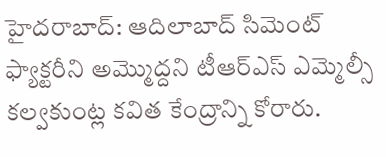హైదరాబాద్: ఆదిలాబాద్ సిమెంట్ ఫ్యాక్టరీని అమ్మొద్దని టీఆర్ఎస్ ఎమ్మెల్సీ కల్వకుంట్ల కవిత కేంద్రాన్ని కోరారు.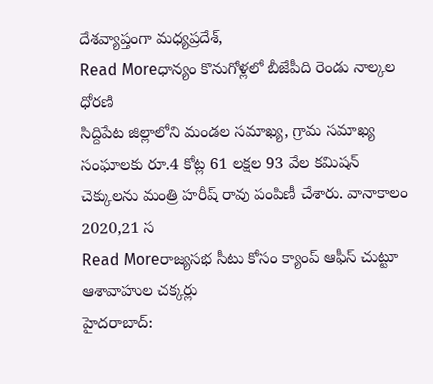దేశవ్యాప్తంగా మధ్యప్రదేశ్,
Read Moreధాన్యం కొనుగోళ్లలో బీజేపీది రెండు నాల్కల ధోరణి
సిద్దిపేట జిల్లాలోని మండల సమాఖ్య, గ్రామ సమాఖ్య సంఘాలకు రూ.4 కోట్ల 61 లక్షల 93 వేల కమిషన్ చెక్కులను మంత్రి హరీష్ రావు పంపిణీ చేశారు. వానాకాలం 2020,21 స
Read Moreరాజ్యసభ సీటు కోసం క్యాంప్ ఆఫీస్ చుట్టూ ఆశావాహుల చక్కర్లు
హైదరాబాద్: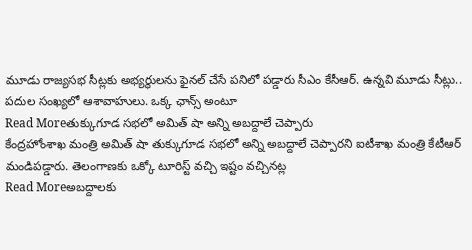మూడు రాజ్యసభ సీట్లకు అభ్యర్థులను ఫైనల్ చేసే పనిలో పడ్డారు సీఎం కేసీఆర్. ఉన్నవి మూడు సీట్లు.. పదుల సంఖ్యలో ఆశావాహులు. ఒక్క ఛాన్స్ అంటూ
Read Moreతుక్కుగూడ సభలో అమిత్ షా అన్ని అబద్దాలే చెప్పారు
కేంద్రహోంశాఖ మంత్రి అమిత్ షా తుక్కుగూడ సభలో అన్ని అబద్దాలే చెప్పారని ఐటీశాఖ మంత్రి కేటీఆర్ మండిపడ్డారు. తెలంగాణకు ఒక్కో టూరిస్ట్ వచ్చి ఇష్టం వచ్చినట్ల
Read Moreఅబద్దాలకు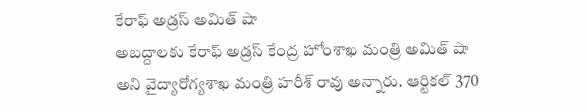కేరాఫ్ అడ్రస్ అమిత్ షా
అబద్దాలకు కేరాఫ్ అడ్రస్ కేంద్ర హోంశాఖ మంత్రి అమిత్ షా అని వైద్యారోగ్యశాఖ మంత్రి హరీశ్ రావు అన్నారు. ఆర్టికల్ 370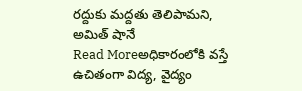రద్దుకు మద్దతు తెలిపామని, అమిత్ షానే
Read Moreఅధికారంలోకి వస్తే ఉచితంగా విద్య, వైద్యం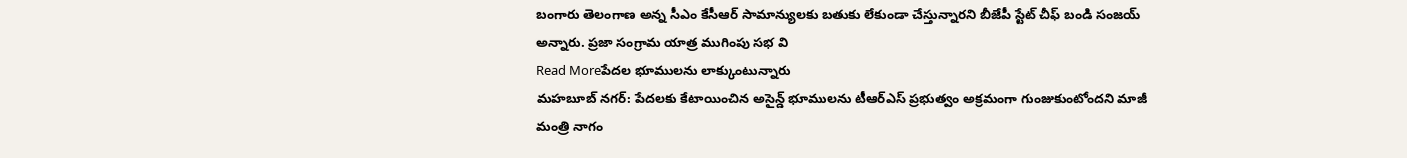బంగారు తెలంగాణ అన్న సీఎం కేసీఆర్ సామాన్యులకు బతుకు లేకుండా చేస్తున్నారని బీజేపీ స్టేట్ చీఫ్ బండి సంజయ్ అన్నారు. ప్రజా సంగ్రామ యాత్ర ముగింపు సభ వి
Read Moreపేదల భూములను లాక్కుంటున్నారు
మహబూబ్ నగర్: పేదలకు కేటాయించిన అసైన్డ్ భూములను టీఆర్ఎస్ ప్రభుత్వం అక్రమంగా గుంజుకుంటోందని మాజీ మంత్రి నాగం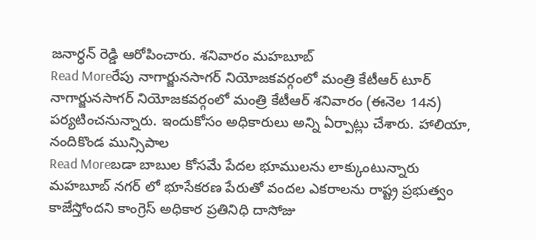జనార్ధన్ రెడ్డి ఆరోపించారు. శనివారం మహబూబ్
Read Moreరేపు నాగార్జునసాగర్ నియోజకవర్గంలో మంత్రి కేటీఆర్ టూర్
నాగార్జునసాగర్ నియోజకవర్గంలో మంత్రి కేటీఆర్ శనివారం (ఈనెల 14న) పర్యటించనున్నారు. ఇందుకోసం అధికారులు అన్ని ఏర్పాట్లు చేశారు. హాలియా, నందికొండ మున్సిపాల
Read Moreబడా బాబుల కోసమే పేదల భూములను లాక్కుంటున్నారు
మహబూబ్ నగర్ లో భూసేకరణ పేరుతో వందల ఎకరాలను రాష్ట్ర ప్రభుత్వం కాజేస్తోందని కాంగ్రెస్ అధికార ప్రతినిధి దాసోజు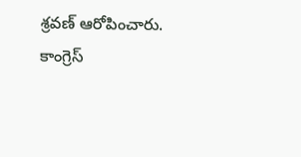శ్రవణ్ ఆరోపించారు. కాంగ్రెస్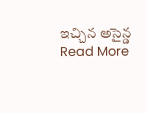ఇచ్చిన అసైన్డ
Read More